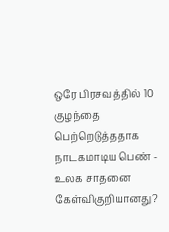ஒரே பிரசவத்தில் 10 குழந்தை பெற்றெடுத்ததாக நாடகமாடிய பெண் - உலக சாதனை கேள்விகுறியானது?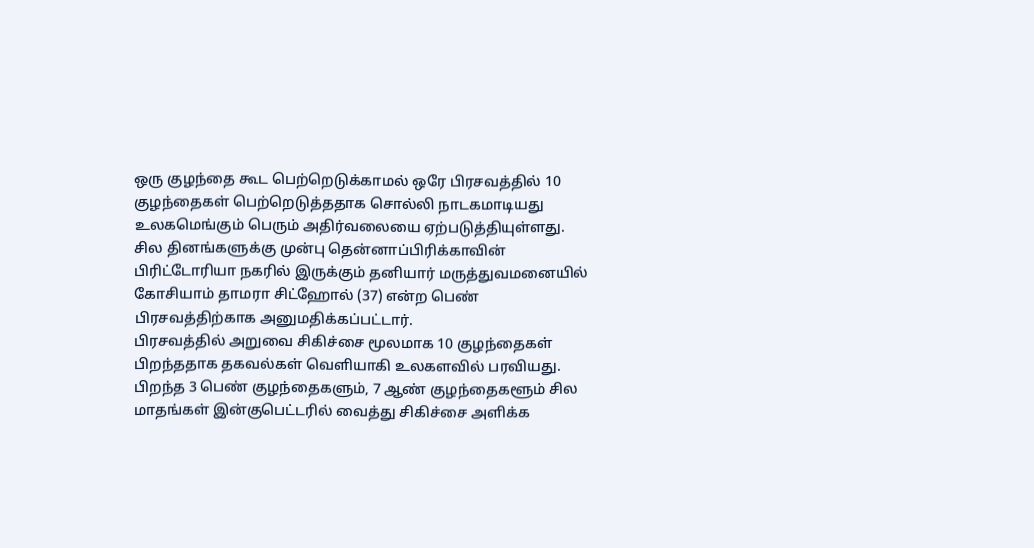ஒரு குழந்தை கூட பெற்றெடுக்காமல் ஒரே பிரசவத்தில் 10 குழந்தைகள் பெற்றெடுத்ததாக சொல்லி நாடகமாடியது உலகமெங்கும் பெரும் அதிர்வலையை ஏற்படுத்தியுள்ளது.
சில தினங்களுக்கு முன்பு தென்னாப்பிரிக்காவின் பிரிட்டோரியா நகரில் இருக்கும் தனியார் மருத்துவமனையில் கோசியாம் தாமரா சிட்ஹோல் (37) என்ற பெண் பிரசவத்திற்காக அனுமதிக்கப்பட்டார்.
பிரசவத்தில் அறுவை சிகிச்சை மூலமாக 10 குழந்தைகள் பிறந்ததாக தகவல்கள் வெளியாகி உலகளவில் பரவியது. பிறந்த 3 பெண் குழந்தைகளும், 7 ஆண் குழந்தைகளூம் சில மாதங்கள் இன்குபெட்டரில் வைத்து சிகிச்சை அளிக்க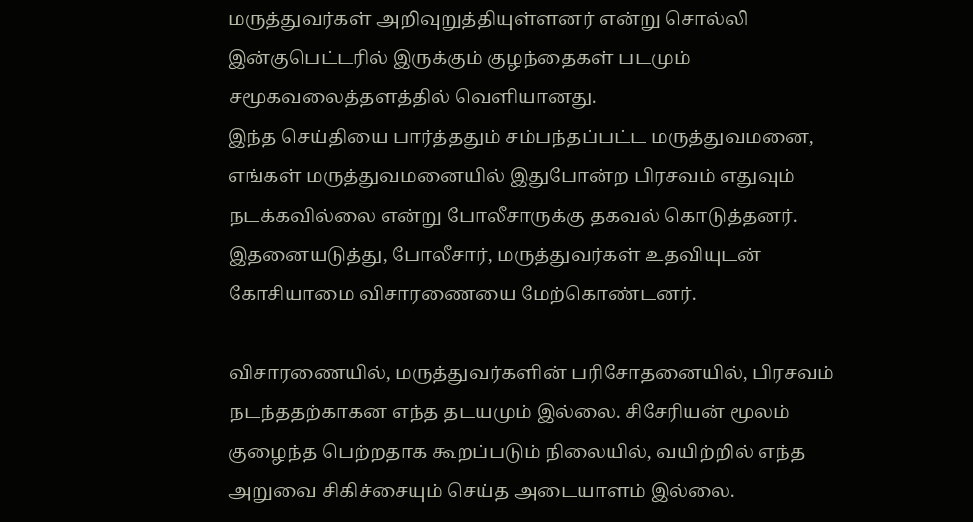மருத்துவர்கள் அறிவுறுத்தியுள்ளனர் என்று சொல்லி இன்குபெட்டரில் இருக்கும் குழந்தைகள் படமும் சமூகவலைத்தளத்தில் வெளியானது.
இந்த செய்தியை பார்த்ததும் சம்பந்தப்பட்ட மருத்துவமனை, எங்கள் மருத்துவமனையில் இதுபோன்ற பிரசவம் எதுவும் நடக்கவில்லை என்று போலீசாருக்கு தகவல் கொடுத்தனர். இதனையடுத்து, போலீசார், மருத்துவர்கள் உதவியுடன் கோசியாமை விசாரணையை மேற்கொண்டனர்.

விசாரணையில், மருத்துவர்களின் பரிசோதனையில், பிரசவம் நடந்ததற்காகன எந்த தடயமும் இல்லை. சிசேரியன் மூலம் குழைந்த பெற்றதாக கூறப்படும் நிலையில், வயிற்றில் எந்த அறுவை சிகிச்சையும் செய்த அடையாளம் இல்லை.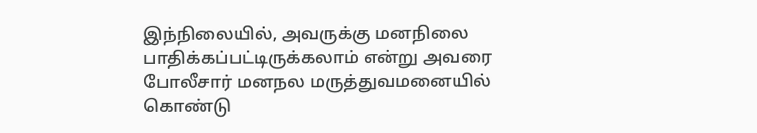இந்நிலையில், அவருக்கு மனநிலை பாதிக்கப்பட்டிருக்கலாம் என்று அவரை போலீசார் மனநல மருத்துவமனையில் கொண்டு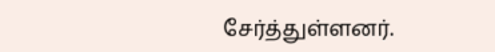சேர்த்துள்ளனர்.